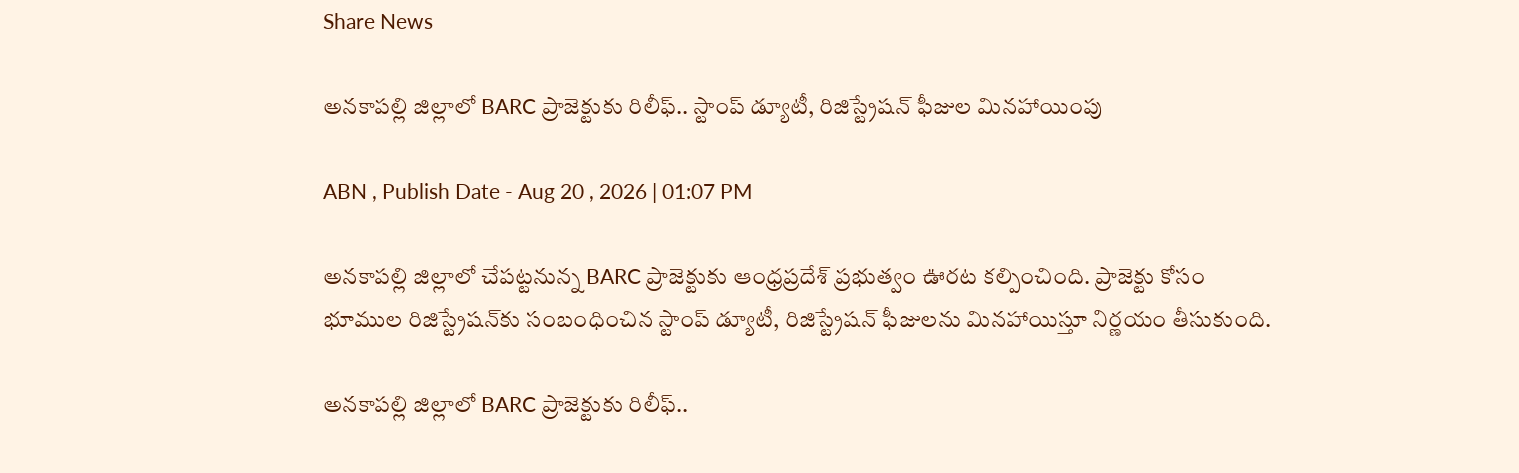Share News

అనకాపల్లి జిల్లాలో BARC ప్రాజెక్టుకు రిలీఫ్.. స్టాంప్ డ్యూటీ, రిజిస్ట్రేషన్ ఫీజుల మినహాయింపు

ABN , Publish Date - Aug 20 , 2026 | 01:07 PM

అనకాపల్లి జిల్లాలో చేపట్టనున్న BARC ప్రాజెక్టుకు ఆంధ్రప్రదేశ్ ప్రభుత్వం ఊరట కల్పించింది. ప్రాజెక్టు కోసం భూముల రిజిస్ట్రేషన్‌కు సంబంధించిన స్టాంప్ డ్యూటీ, రిజిస్ట్రేషన్ ఫీజులను మినహాయిస్తూ నిర్ణయం తీసుకుంది.

అనకాపల్లి జిల్లాలో BARC ప్రాజెక్టుకు రిలీఫ్..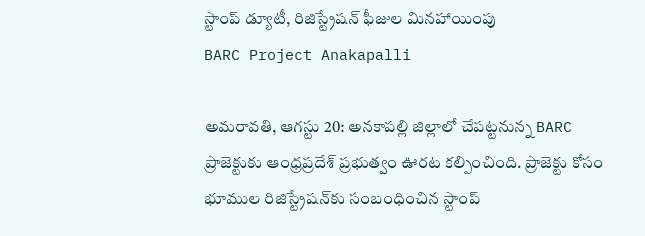స్టాంప్ డ్యూటీ, రిజిస్ట్రేషన్ ఫీజుల మినహాయింపు
BARC Project Anakapalli

అమరావతి, ఆగస్టు 20: అనకాపల్లి జిల్లాలో చేపట్టనున్న BARC ప్రాజెక్టుకు ఆంధ్రప్రదేశ్ ప్రభుత్వం ఊరట కల్పించింది. ప్రాజెక్టు కోసం భూముల రిజిస్ట్రేషన్‌కు సంబంధించిన స్టాంప్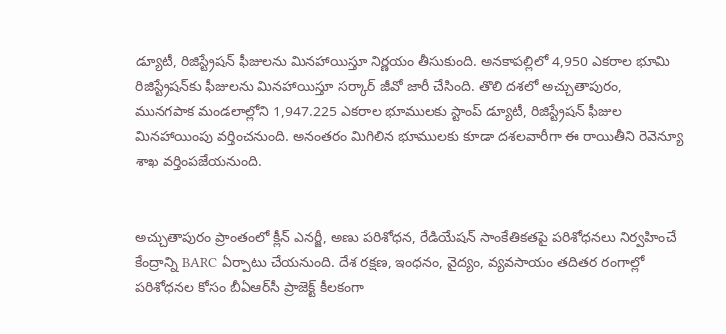డ్యూటీ, రిజిస్ట్రేషన్ ఫీజులను మినహాయిస్తూ నిర్ణయం తీసుకుంది. అనకాపల్లిలో 4,950 ఎకరాల భూమి రిజిస్ట్రేషన్‌కు ఫీజులను మినహాయిస్తూ సర్కార్ జీవో జారీ చేసింది. తొలి దశలో అచ్చుతాపురం, మునగపాక మండలాల్లోని 1,947.225 ఎకరాల భూములకు స్టాంప్ డ్యూటీ, రిజిస్ట్రేషన్ ఫీజుల మినహాయింపు వర్తించనుంది. అనంతరం మిగిలిన భూములకు కూడా దశలవారీగా ఈ రాయితీని రెవెన్యూ శాఖ వర్తింపజేయనుంది.


అచ్చుతాపురం ప్రాంతంలో క్లీన్ ఎనర్జీ, అణు పరిశోధన, రేడియేషన్ సాంకేతికతపై పరిశోధనలు నిర్వహించే కేంద్రాన్ని BARC ఏర్పాటు చేయనుంది. దేశ రక్షణ, ఇంధనం, వైద్యం, వ్యవసాయం తదితర రంగాల్లో పరిశోధనల కోసం బీఏఆర్‌సీ ప్రాజెక్ట్ కీలకంగా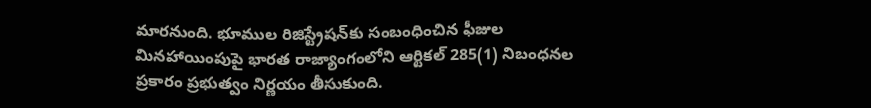మారనుంది. భూముల రిజిస్ట్రేషన్‌కు సంబంధించిన ఫీజుల మినహాయింపుపై భారత రాజ్యాంగంలోని ఆర్టికల్ 285(1) నిబంధనల ప్రకారం ప్రభుత్వం నిర్ణయం తీసుకుంది.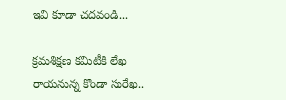ఇవి కూడా చదవండి...

క్రమశిక్షణ కమిటీకి లేఖ రాయనున్న కొండా సురేఖ..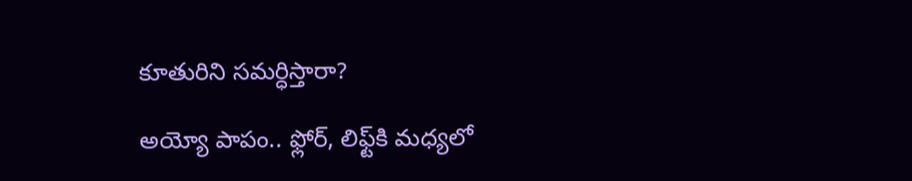కూతురిని సమర్ధిస్తారా?

అయ్యో పాపం.. ఫ్లోర్, లిఫ్ట్‌కి మధ్యలో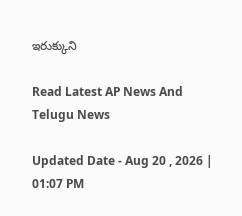ఇరుక్కుని

Read Latest AP News And Telugu News

Updated Date - Aug 20 , 2026 | 01:07 PM